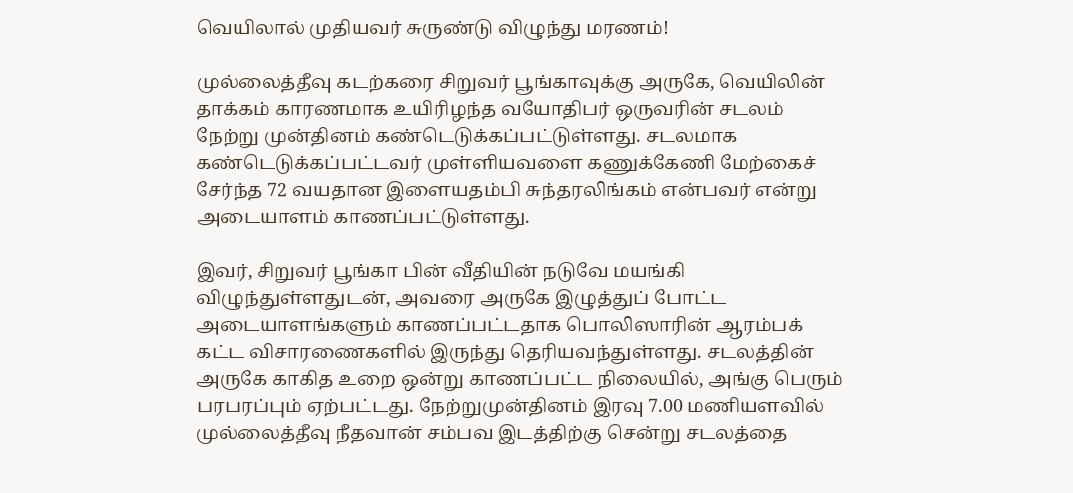வெயிலால் முதியவர் சுருண்டு விழுந்து மரணம்!

முல்லைத்தீவு கடற்கரை சிறுவர் பூங்காவுக்கு அருகே, வெயிலின் தாக்கம் காரணமாக உயிரிழந்த வயோதிபர் ஒருவரின் சடலம் நேற்று முன்தினம் கண்டெடுக்கப்பட்டுள்ளது. சடலமாக கண்டெடுக்கப்பட்டவர் முள்ளியவளை கணுக்கேணி மேற்கைச் சேர்ந்த 72 வயதான இளையதம்பி சுந்தரலிங்கம் என்பவர் என்று அடையாளம் காணப்பட்டுள்ளது.

இவர், சிறுவர் பூங்கா பின் வீதியின் நடுவே மயங்கி விழுந்துள்ளதுடன், அவரை அருகே இழுத்துப் போட்ட அடையாளங்களும் காணப்பட்டதாக பொலிஸாரின் ஆரம்பக் கட்ட விசாரணைகளில் இருந்து தெரியவந்துள்ளது. சடலத்தின் அருகே காகித உறை ஒன்று காணப்பட்ட நிலையில், அங்கு பெரும் பரபரப்பும் ஏற்பட்டது. நேற்றுமுன்தினம் இரவு 7.00 மணியளவில் முல்லைத்தீவு நீதவான் சம்பவ இடத்திற்கு சென்று சடலத்தை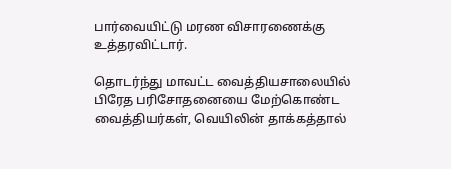பார்வையிட்டு மரண விசாரணைக்கு உத்தரவிட்டார்.

தொடர்ந்து மாவட்ட வைத்தியசாலையில் பிரேத பரிசோதனையை மேற்கொண்ட வைத்தியர்கள், வெயிலின் தாக்கத்தால்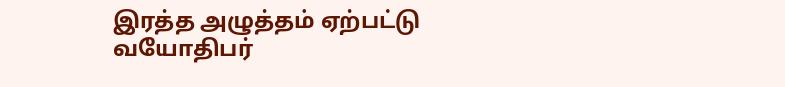இரத்த அழுத்தம் ஏற்பட்டு வயோதிபர்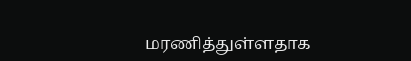மரணித்துள்ளதாக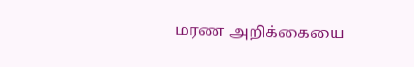மரண அறிக்கையை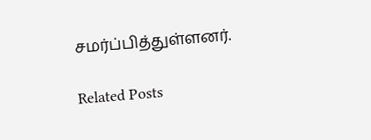சமர்ப்பித்துள்ளனர்.

Related Posts